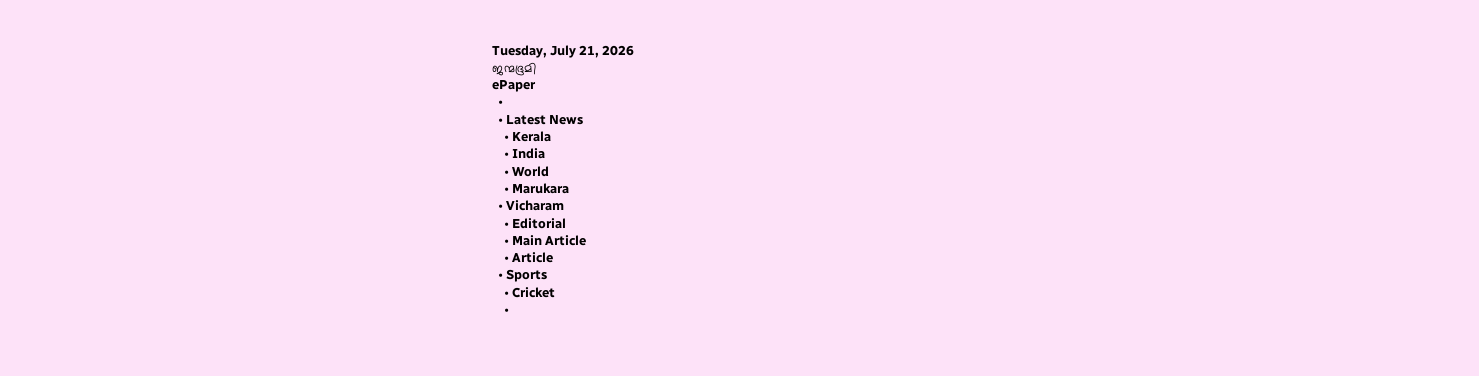Tuesday, July 21, 2026
ജന്മഭൂമി
ePaper
  •
  • Latest News
    • Kerala
    • India
    • World
    • Marukara
  • Vicharam
    • Editorial
    • Main Article
    • Article
  • Sports
    • Cricket
    •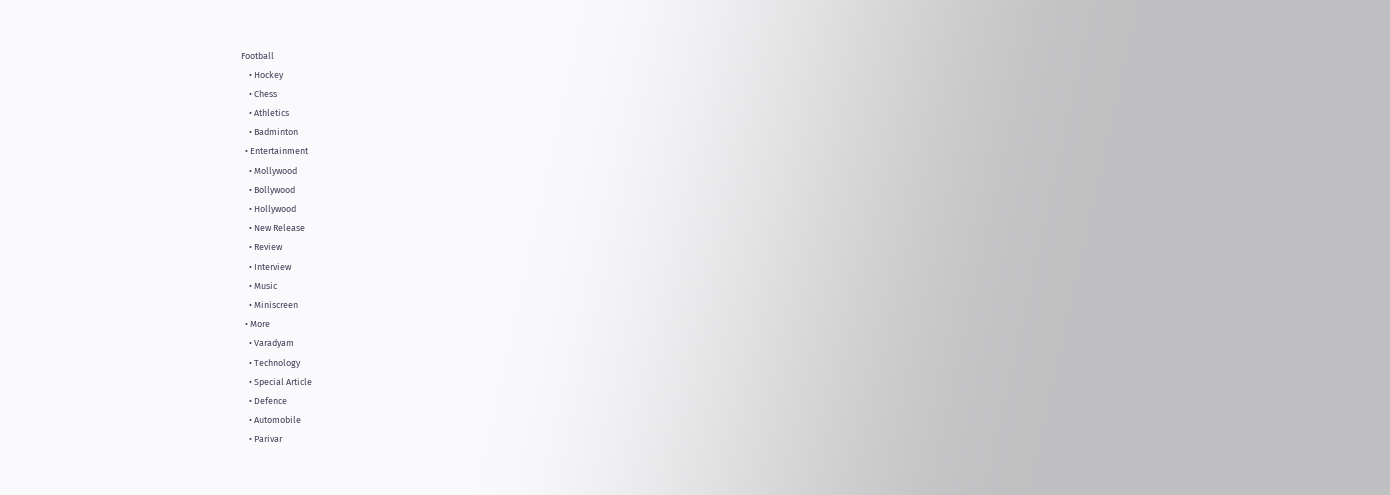Football
    • Hockey
    • Chess
    • Athletics
    • Badminton
  • Entertainment
    • Mollywood
    • Bollywood
    • Hollywood
    • New Release
    • Review
    • Interview
    • Music
    • Miniscreen
  • More
    • Varadyam
    • Technology
    • Special Article
    • Defence
    • Automobile
    • Parivar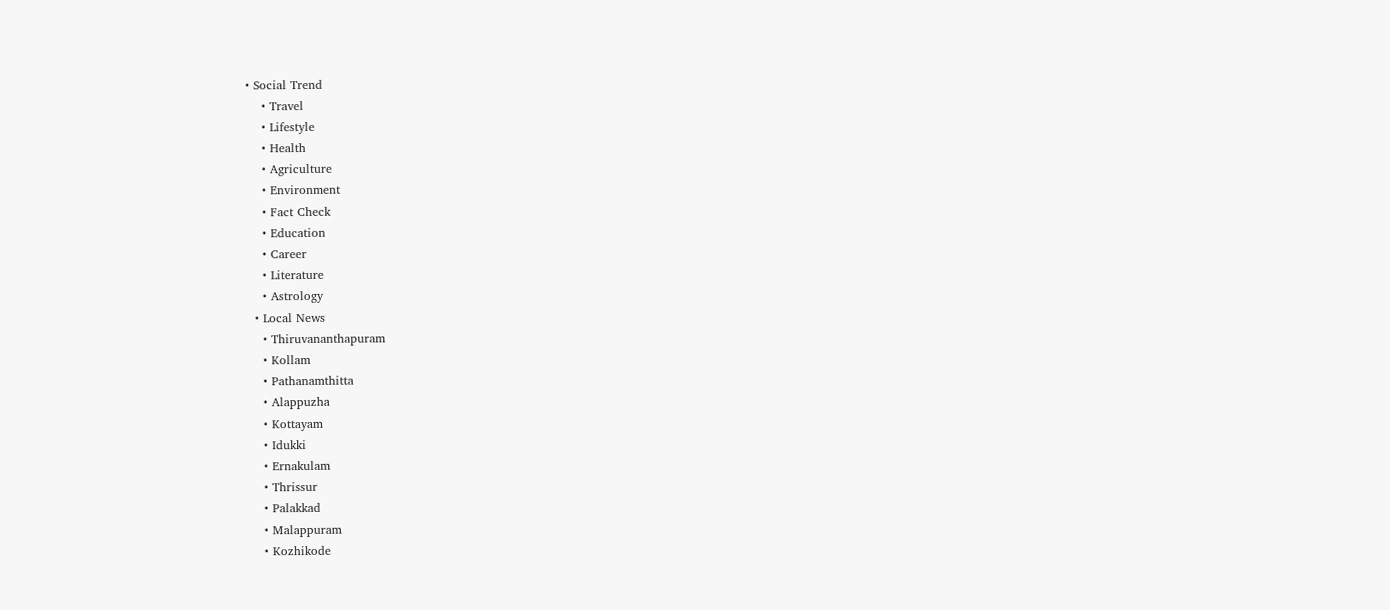• Social Trend
    • Travel
    • Lifestyle
    • Health
    • Agriculture
    • Environment
    • Fact Check
    • Education
    • Career
    • Literature
    • Astrology
  • Local News
    • Thiruvananthapuram
    • Kollam
    • Pathanamthitta
    • Alappuzha
    • Kottayam
    • Idukki
    • Ernakulam
    • Thrissur
    • Palakkad
    • Malappuram
    • Kozhikode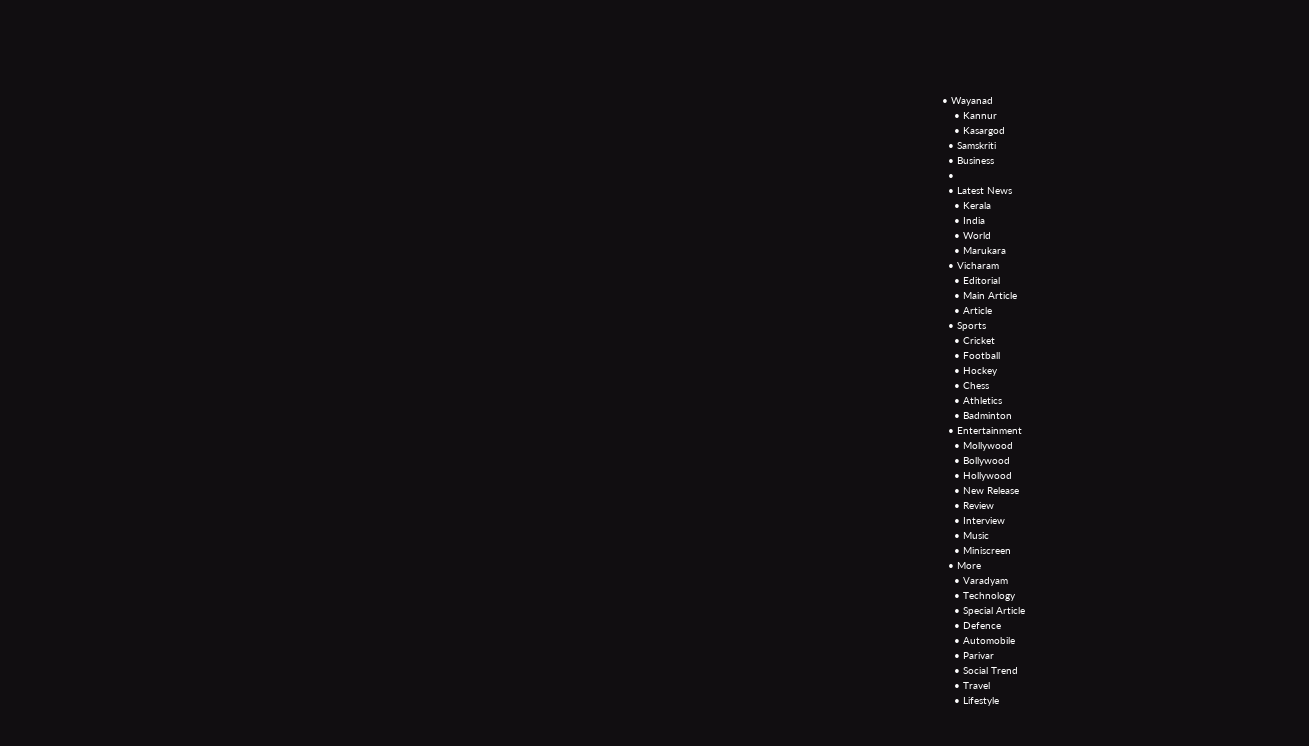• Wayanad
    • Kannur
    • Kasargod
  • Samskriti
  • Business
  •
  • Latest News
    • Kerala
    • India
    • World
    • Marukara
  • Vicharam
    • Editorial
    • Main Article
    • Article
  • Sports
    • Cricket
    • Football
    • Hockey
    • Chess
    • Athletics
    • Badminton
  • Entertainment
    • Mollywood
    • Bollywood
    • Hollywood
    • New Release
    • Review
    • Interview
    • Music
    • Miniscreen
  • More
    • Varadyam
    • Technology
    • Special Article
    • Defence
    • Automobile
    • Parivar
    • Social Trend
    • Travel
    • Lifestyle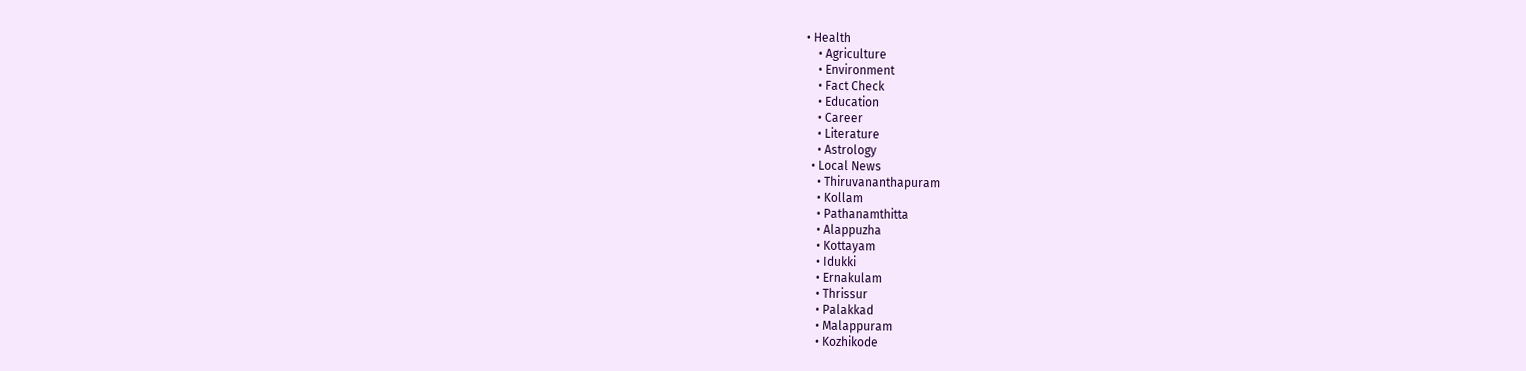• Health
    • Agriculture
    • Environment
    • Fact Check
    • Education
    • Career
    • Literature
    • Astrology
  • Local News
    • Thiruvananthapuram
    • Kollam
    • Pathanamthitta
    • Alappuzha
    • Kottayam
    • Idukki
    • Ernakulam
    • Thrissur
    • Palakkad
    • Malappuram
    • Kozhikode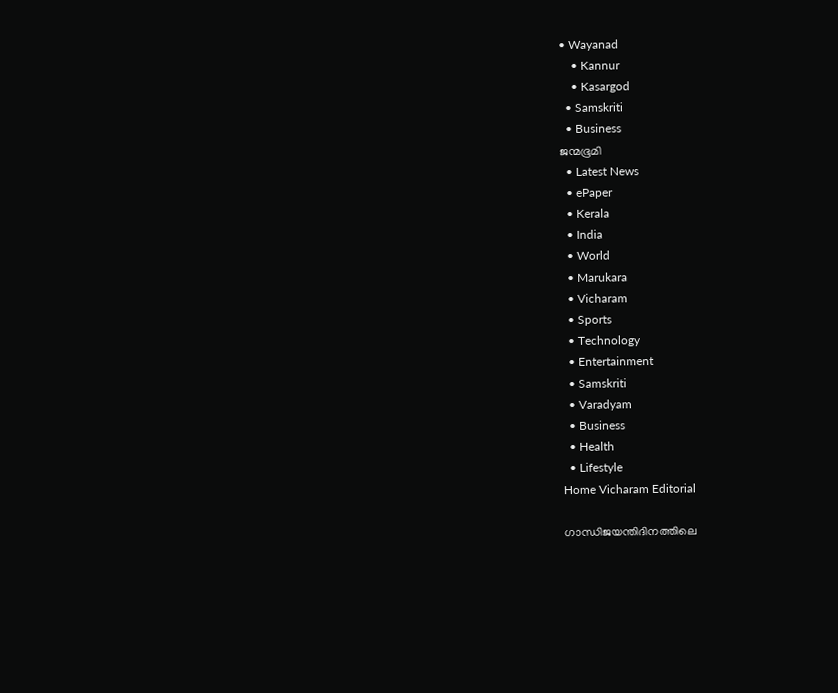• Wayanad
    • Kannur
    • Kasargod
  • Samskriti
  • Business
ജന്മഭൂമി
  • Latest News
  • ePaper
  • Kerala
  • India
  • World
  • Marukara
  • Vicharam
  • Sports
  • Technology
  • Entertainment
  • Samskriti
  • Varadyam
  • Business
  • Health
  • Lifestyle
Home Vicharam Editorial

ഗാന്ധിജയന്തിദിനത്തിലെ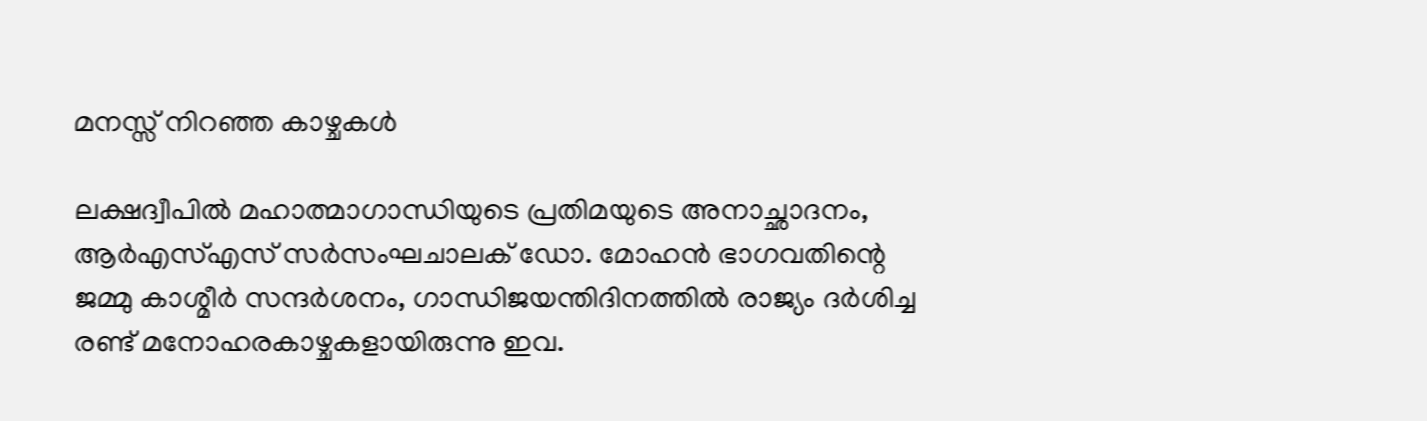മനസ്സ് നിറഞ്ഞ കാഴ്ചകള്‍

ലക്ഷദ്വീപില്‍ മഹാത്മാഗാന്ധിയുടെ പ്രതിമയുടെ അനാച്ഛാദനം, ആര്‍എസ്എസ് സര്‍സംഘചാലക് ഡോ. മോഹന്‍ ഭാഗവതിന്റെ ജമ്മു കാശ്മീര്‍ സന്ദര്‍ശനം, ഗാന്ധിജയന്തിദിനത്തില്‍ രാജ്യം ദര്‍ശിച്ച രണ്ട് മനോഹരകാഴ്ചകളായിരുന്നു ഇവ.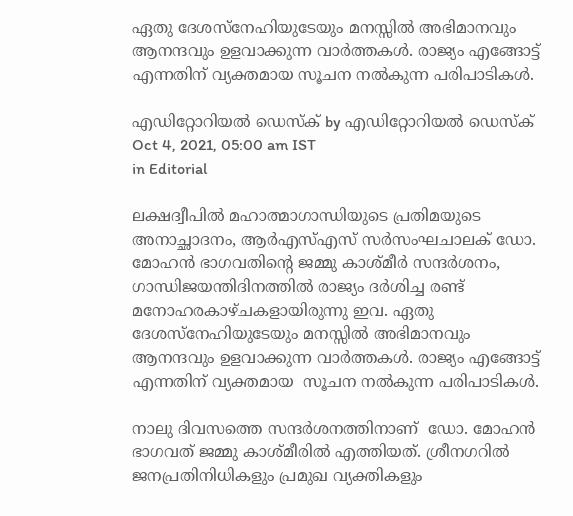ഏതു ദേശസ്നേഹിയുടേയും മനസ്സില്‍ അഭിമാനവും ആനന്ദവും ഉളവാക്കുന്ന വാര്‍ത്തകള്‍. രാജ്യം എങ്ങോട്ട് എന്നതിന് വ്യക്തമായ സൂചന നല്‍കുന്ന പരിപാടികള്‍.

എഡിറ്റോറിയൽ ഡെസ്ക് by എഡിറ്റോറിയൽ ഡെസ്ക്
Oct 4, 2021, 05:00 am IST
in Editorial

ലക്ഷദ്വീപില്‍ മഹാത്മാഗാന്ധിയുടെ പ്രതിമയുടെ അനാച്ഛാദനം, ആര്‍എസ്എസ് സര്‍സംഘചാലക് ഡോ. മോഹന്‍ ഭാഗവതിന്റെ ജമ്മു കാശ്മീര്‍ സന്ദര്‍ശനം, ഗാന്ധിജയന്തിദിനത്തില്‍ രാജ്യം ദര്‍ശിച്ച രണ്ട് മനോഹരകാഴ്ചകളായിരുന്നു ഇവ. ഏതു ദേശസ്നേഹിയുടേയും മനസ്സില്‍ അഭിമാനവും ആനന്ദവും ഉളവാക്കുന്ന വാര്‍ത്തകള്‍. രാജ്യം എങ്ങോട്ട് എന്നതിന് വ്യക്തമായ  സൂചന നല്‍കുന്ന പരിപാടികള്‍.

നാലു ദിവസത്തെ സന്ദര്‍ശനത്തിനാണ്  ഡോ. മോഹന്‍ ഭാഗവത് ജമ്മു കാശ്മീരില്‍ എത്തിയത്. ശ്രീനഗറില്‍ ജനപ്രതിനിധികളും പ്രമുഖ വ്യക്തികളും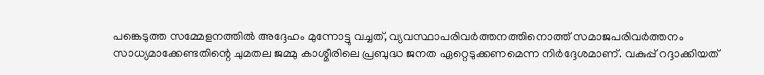പങ്കെടുത്ത സമ്മേളനത്തില്‍ അദ്ദേഹം മുന്നോട്ടു വച്ചത്, വ്യവസ്ഥാപരിവര്‍ത്തനത്തിനൊത്ത് സമാജപരിവര്‍ത്തനം സാധ്യമാക്കേണ്ടതിന്റെ ചുമതല ജമ്മു കാശ്മീരിലെ പ്രബുദ്ധ ജനത ഏറ്റെടുക്കണമെന്ന നിര്‍ദ്ദേശമാണ്. വകുപ്പ് റദ്ദാക്കിയത്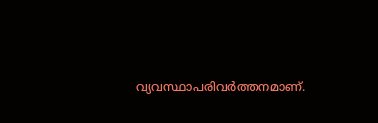വ്യവസ്ഥാപരിവര്‍ത്തനമാണ്.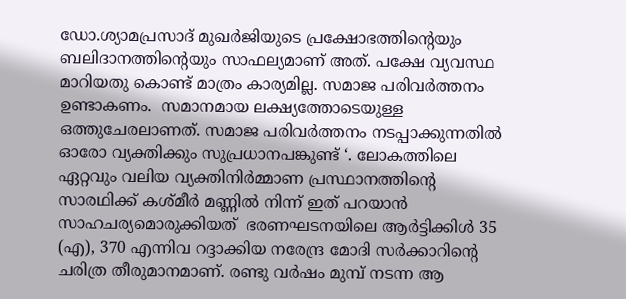ഡോ.ശ്യാമപ്രസാദ് മുഖര്‍ജിയുടെ പ്രക്ഷോഭത്തിന്റെയും ബലിദാനത്തിന്റെയും സാഫല്യമാണ് അത്. പക്ഷേ വ്യവസ്ഥ മാറിയതു കൊണ്ട് മാത്രം കാര്യമില്ല. സമാജ പരിവര്‍ത്തനം ഉണ്ടാകണം.  സമാനമായ ലക്ഷ്യത്തോടെയുള്ള ഒത്തുചേരലാണത്. സമാജ പരിവര്‍ത്തനം നടപ്പാക്കുന്നതില്‍ ഓരോ വ്യക്തിക്കും സുപ്രധാനപങ്കുണ്ട് ‘. ലോകത്തിലെ ഏറ്റവും വലിയ വ്യക്തിനിര്‍മ്മാണ പ്രസ്ഥാനത്തിന്റെ സാരഥിക്ക് കശ്മീര്‍ മണ്ണില്‍ നിന്ന് ഇത് പറയാന്‍ സാഹചര്യമൊരുക്കിയത്  ഭരണഘടനയിലെ ആര്‍ട്ടിക്കിള്‍ 35 (എ), 370 എന്നിവ റദ്ദാക്കിയ നരേന്ദ്ര മോദി സര്‍ക്കാറിന്റെ ചരിത്ര തീരുമാനമാണ്. രണ്ടു വര്‍ഷം മുമ്പ് നടന്ന ആ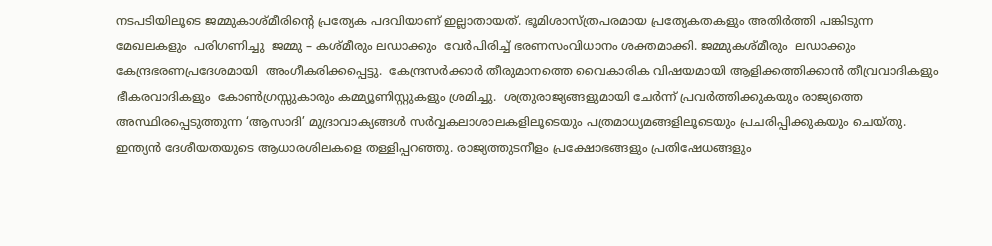നടപടിയിലൂടെ ജമ്മുകാശ്മീരിന്റെ പ്രത്യേക പദവിയാണ് ഇല്ലാതായത്. ഭൂമിശാസ്ത്രപരമായ പ്രത്യേകതകളും അതിര്‍ത്തി പങ്കിടുന്ന മേഖലകളും  പരിഗണിച്ചു  ജമ്മു – കശ്മീരും ലഡാക്കും  വേര്‍പിരിച്ച് ഭരണസംവിധാനം ശക്തമാക്കി. ജമ്മുകശ്മീരും  ലഡാക്കും  കേന്ദ്രഭരണപ്രദേശമായി  അംഗീകരിക്കപ്പെട്ടു.  കേന്ദ്രസര്‍ക്കാര്‍ തീരുമാനത്തെ വൈകാരിക വിഷയമായി ആളിക്കത്തിക്കാന്‍ തീവ്രവാദികളും ഭീകരവാദികളും  കോണ്‍ഗ്രസ്സുകാരും കമ്മ്യൂണിസ്റ്റുകളും ശ്രമിച്ചു.  ശത്രുരാജ്യങ്ങളുമായി ചേര്‍ന്ന് പ്രവര്‍ത്തിക്കുകയും രാജ്യത്തെ അസ്ഥിരപ്പെടുത്തുന്ന ‘ആസാദി’ മുദ്രാവാക്യങ്ങള്‍ സര്‍വ്വകലാശാലകളിലൂടെയും പത്രമാധ്യമങ്ങളിലൂടെയും പ്രചരിപ്പിക്കുകയും ചെയ്തു. ഇന്ത്യന്‍ ദേശീയതയുടെ ആധാരശിലകളെ തള്ളിപ്പറഞ്ഞു. രാജ്യത്തുടനീളം പ്രക്ഷോഭങ്ങളും പ്രതിഷേധങ്ങളും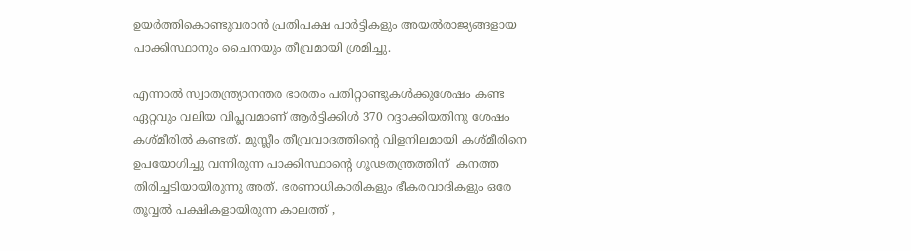ഉയര്‍ത്തികൊണ്ടുവരാന്‍ പ്രതിപക്ഷ പാര്‍ട്ടികളും അയല്‍രാജ്യങ്ങളായ പാക്കിസ്ഥാനും ചൈനയും തീവ്രമായി ശ്രമിച്ചു.

എന്നാല്‍ സ്വാതന്ത്ര്യാനന്തര ഭാരതം പതിറ്റാണ്ടുകള്‍ക്കുശേഷം കണ്ട ഏറ്റവും വലിയ വിപ്ലവമാണ് ആര്‍ട്ടിക്കിള്‍ 370 റദ്ദാക്കിയതിനു ശേഷം കശ്മീരില്‍ കണ്ടത്. മുസ്ലീം തീവ്രവാദത്തിന്റെ വിളനിലമായി കശ്മീരിനെ ഉപയോഗിച്ചു വന്നിരുന്ന പാക്കിസ്ഥാന്റെ ഗൂഢതന്ത്രത്തിന്  കനത്ത  തിരിച്ചടിയായിരുന്നു അത്. ഭരണാധികാരികളും ഭീകരവാദികളും ഒരേ തൂവ്വല്‍ പക്ഷികളായിരുന്ന കാലത്ത് ,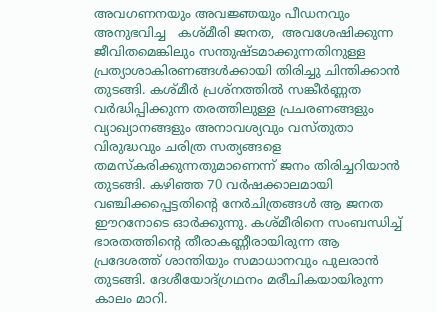അവഗണനയും അവജ്ഞയും പീഡനവും അനുഭവിച്ച   കശ്മീരി ജനത,  അവശേഷിക്കുന്ന ജീവിതമെങ്കിലും സന്തുഷ്ടമാക്കുന്നതിനുള്ള പ്രത്യാശാകിരണങ്ങള്‍ക്കായി തിരിച്ചു ചിന്തിക്കാന്‍ തുടങ്ങി. കശ്മീര്‍ പ്രശ്‌നത്തില്‍ സങ്കീര്‍ണ്ണത വര്‍ദ്ധിപ്പിക്കുന്ന തരത്തിലുള്ള പ്രചരണങ്ങളും വ്യാഖ്യാനങ്ങളും അനാവശ്യവും വസ്തുതാ വിരുദ്ധവും ചരിത്ര സത്യങ്ങളെ തമസ്‌കരിക്കുന്നതുമാണെന്ന് ജനം തിരിച്ചറിയാന്‍ തുടങ്ങി. കഴിഞ്ഞ 70 വര്‍ഷക്കാലമായി വഞ്ചിക്കപ്പെട്ടതിന്റെ നേര്‍ചിത്രങ്ങള്‍ ആ ജനത ഈറനോടെ ഓര്‍ക്കുന്നു. കശ്മീരിനെ സംബന്ധിച്ച് ഭാരതത്തിന്റെ തീരാകണ്ണീരായിരുന്ന ആ പ്രദേശത്ത് ശാന്തിയും സമാധാനവും പുലരാന്‍ തുടങ്ങി. ദേശീയോദ്ഗ്രഥനം മരീചികയായിരുന്ന കാലം മാറി.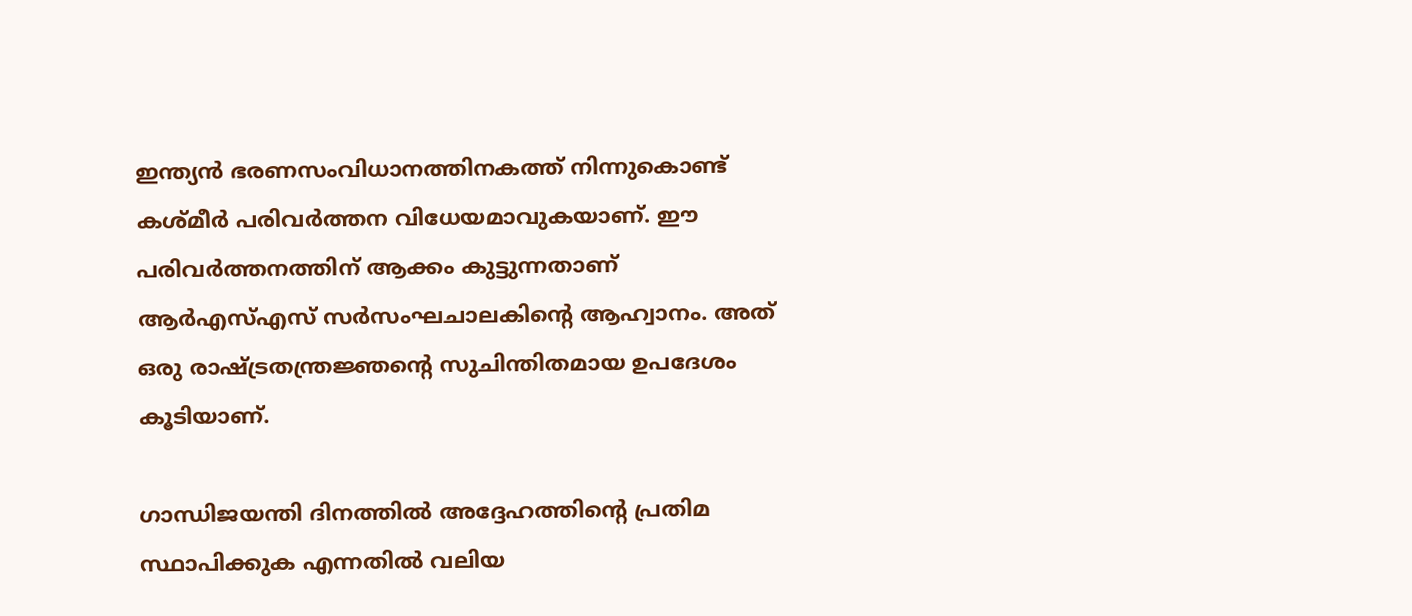ഇന്ത്യന്‍ ഭരണസംവിധാനത്തിനകത്ത് നിന്നുകൊണ്ട് കശ്മീര്‍ പരിവര്‍ത്തന വിധേയമാവുകയാണ്. ഈ പരിവര്‍ത്തനത്തിന് ആക്കം കുട്ടുന്നതാണ് ആര്‍എസ്എസ് സര്‍സംഘചാലകിന്റെ ആഹ്വാനം. അത് ഒരു രാഷ്‌ട്രതന്ത്രജ്ഞന്റെ സുചിന്തിതമായ ഉപദേശം കൂടിയാണ്.

ഗാന്ധിജയന്തി ദിനത്തില്‍ അദ്ദേഹത്തിന്റെ പ്രതിമ സ്ഥാപിക്കുക എന്നതില്‍ വലിയ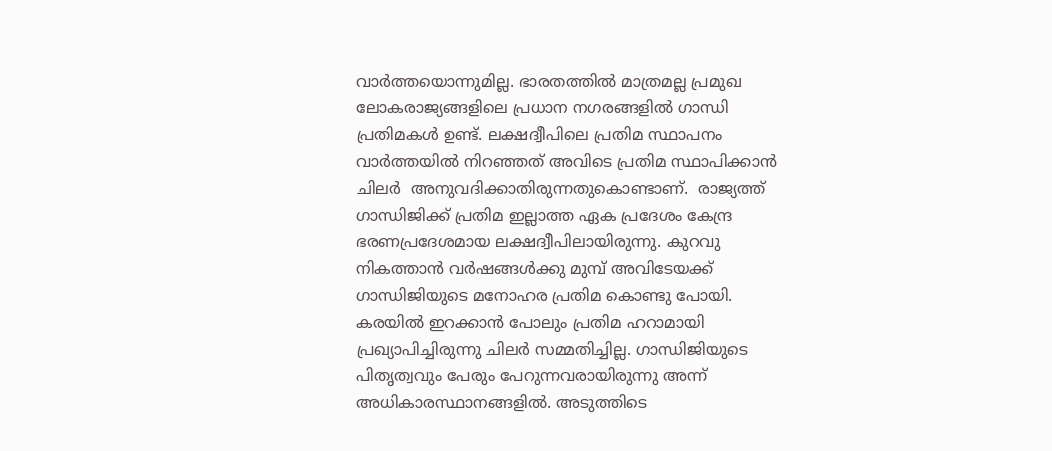വാര്‍ത്തയൊന്നുമില്ല. ഭാരതത്തില്‍ മാത്രമല്ല പ്രമുഖ ലോകരാജ്യങ്ങളിലെ പ്രധാന നഗരങ്ങളില്‍ ഗാന്ധി പ്രതിമകള്‍ ഉണ്ട്. ലക്ഷദ്വീപിലെ പ്രതിമ സ്ഥാപനം വാര്‍ത്തയില്‍ നിറഞ്ഞത് അവിടെ പ്രതിമ സ്ഥാപിക്കാന്‍ ചിലര്‍  അനുവദിക്കാതിരുന്നതുകൊണ്ടാണ്.  രാജ്യത്ത് ഗാന്ധിജിക്ക് പ്രതിമ ഇല്ലാത്ത ഏക പ്രദേശം കേന്ദ്ര ഭരണപ്രദേശമായ ലക്ഷദ്വീപിലായിരുന്നു. കുറവു നികത്താന്‍ വര്‍ഷങ്ങള്‍ക്കു മുമ്പ് അവിടേയക്ക് ഗാന്ധിജിയുടെ മനോഹര പ്രതിമ കൊണ്ടു പോയി. കരയില്‍ ഇറക്കാന്‍ പോലും പ്രതിമ ഹറാമായി പ്രഖ്യാപിച്ചിരുന്നു ചിലര്‍ സമ്മതിച്ചില്ല. ഗാന്ധിജിയുടെ പിതൃത്വവും പേരും പേറുന്നവരായിരുന്നു അന്ന് അധികാരസ്ഥാനങ്ങളില്‍. അടുത്തിടെ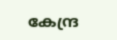കേന്ദ്ര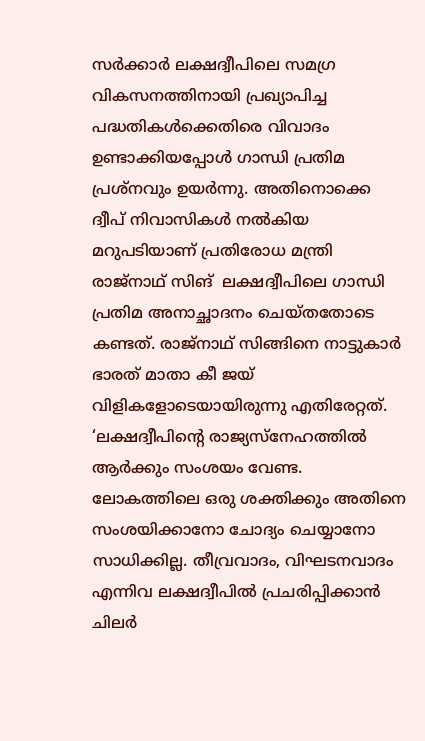സര്‍ക്കാര്‍ ലക്ഷദ്വീപിലെ സമഗ്ര വികസനത്തിനായി പ്രഖ്യാപിച്ച  പദ്ധതികള്‍ക്കെതിരെ വിവാദം ഉണ്ടാക്കിയപ്പോള്‍ ഗാന്ധി പ്രതിമ പ്രശ്നവും ഉയര്‍ന്നു. അതിനൊക്കെ ദ്വീപ് നിവാസികള്‍ നല്‍കിയ മറുപടിയാണ് പ്രതിരോധ മന്ത്രി രാജ്‌നാഥ് സിങ്  ലക്ഷദ്വീപിലെ ഗാന്ധി പ്രതിമ അനാച്ഛാദനം ചെയ്തതോടെ കണ്ടത്. രാജ്നാഥ് സിങ്ങിനെ നാട്ടുകാര്‍ ഭാരത് മാതാ കീ ജയ് വിളികളോടെയായിരുന്നു എതിരേറ്റത്. ‘ലക്ഷദ്വീപിന്റെ രാജ്യസ്‌നേഹത്തില്‍ ആര്‍ക്കും സംശയം വേണ്ട. ലോകത്തിലെ ഒരു ശക്തിക്കും അതിനെ സംശയിക്കാനോ ചോദ്യം ചെയ്യാനോ സാധിക്കില്ല. തീവ്രവാദം, വിഘടനവാദം എന്നിവ ലക്ഷദ്വീപില്‍ പ്രചരിപ്പിക്കാന്‍ ചിലര്‍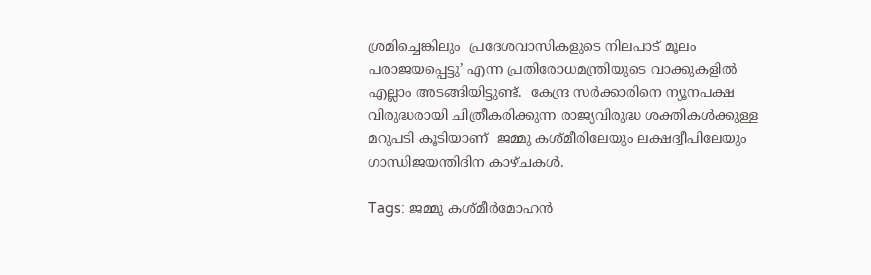ശ്രമിച്ചെങ്കിലും  പ്രദേശവാസികളുടെ നിലപാട് മൂലം പരാജയപ്പെട്ടു’ എന്ന പ്രതിരോധമന്ത്രിയുടെ വാക്കുകളില്‍ എല്ലാം അടങ്ങിയിട്ടുണ്ട്.  കേന്ദ്ര സര്‍ക്കാരിനെ ന്യൂനപക്ഷ വിരുദ്ധരായി ചിത്രീകരിക്കുന്ന രാജ്യവിരുദ്ധ ശക്തികള്‍ക്കുള്ള മറുപടി കൂടിയാണ്  ജമ്മു കശ്മീരിലേയും ലക്ഷദ്വീപിലേയും ഗാന്ധിജയന്തിദിന കാഴ്ചകള്‍.

Tags: ജമ്മു കശ്മീര്‍മോഹന്‍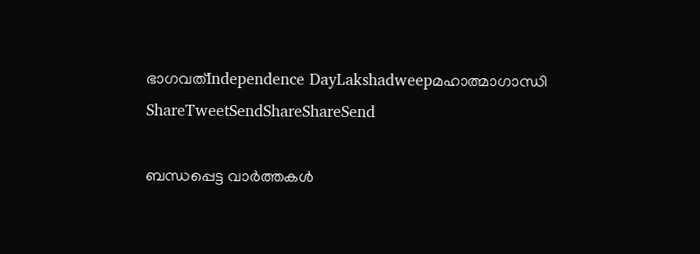ഭാഗവത്Independence DayLakshadweepമഹാത്മാഗാന്ധി
ShareTweetSendShareShareSend

ബന്ധപ്പെട്ട വാര്‍ത്തകള്‍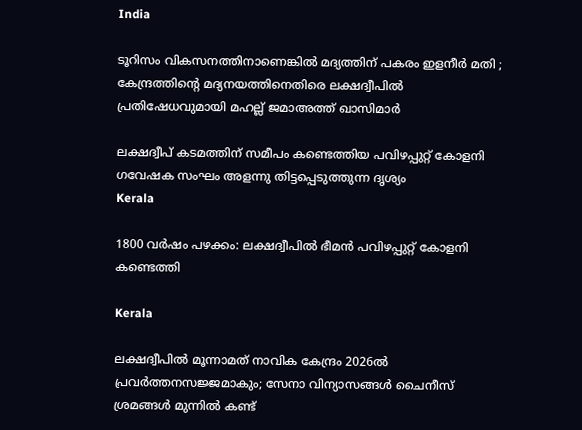India

ടൂറിസം വികസനത്തിനാണെങ്കില്‍ മദ്യത്തിന് പകരം ഇളനീർ മതി ; കേന്ദ്രത്തിന്റെ മദ്യനയത്തിനെതിരെ ലക്ഷദ്വീപിൽ പ്രതിഷേധവുമായി മഹല്ല് ജമാഅത്ത് ഖാസിമാർ

ലക്ഷദ്വീപ് കടമത്തിന് സമീപം കണ്ടെത്തിയ പവിഴപ്പുറ്റ് കോളനി ഗവേഷക സംഘം അളന്നു തിട്ടപ്പെടുത്തുന്ന ദൃശ്യം
Kerala

1800 വര്‍ഷം പഴക്കം: ലക്ഷദ്വീപില്‍ ഭീമന്‍ പവിഴപ്പുറ്റ് കോളനി കണ്ടെത്തി

Kerala

ലക്ഷദ്വീപില്‍ മൂന്നാമത് നാവിക കേന്ദ്രം 2026ല്‍ പ്രവര്‍ത്തനസജ്ജമാകും; സേനാ വിന്യാസങ്ങള്‍ ചൈനീസ് ശ്രമങ്ങള്‍ മുന്നില്‍ കണ്ട്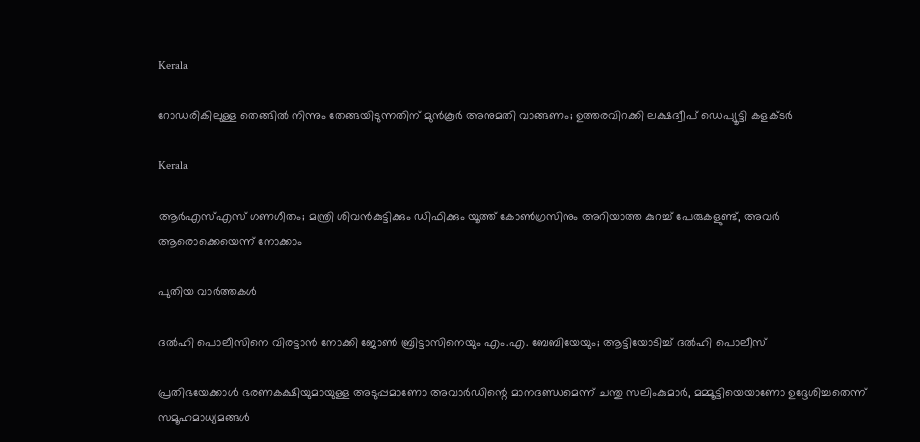Kerala

റോഡരികിലുള്ള തെങ്ങിൽ നിന്നും തേങ്ങയിടുന്നതിന് മുൻകൂർ അനുമതി വാങ്ങണം; ഉത്തരവിറക്കി ലക്ഷദ്വീപ് ഡെപ്യൂട്ടി കളക്ടർ

Kerala

ആർഎസ്എസ് ഗണഗീതം; മന്ത്രി ശിവൻകുട്ടിക്കും ഡിഫിക്കും യൂത്ത് കോൺഗ്രസിനും അറിയാത്ത കുറച്ച് പേരുകളുണ്ട്, അവർ ആരൊക്കെയെന്ന് നോക്കാം

പുതിയ വാര്‍ത്തകള്‍

ദല്‍ഹി പൊലീസിനെ വിരട്ടാന്‍ നോക്കി ജോണ്‍ ബ്രിട്ടാസിനെയും എം.എ. ബേബിയേയും; ആട്ടിയോടിച്ച് ദല്‍ഹി പൊലീസ്

പ്രതിഭയേക്കാള്‍ ഭരണകക്ഷിയുമായുള്ള അടുപ്പമാണോ അവാര്‍ഡിന്റെ മാനദണ്ഡമെന്ന് ചന്തു സലിംകുമാര്‍, മമ്മൂട്ടിയെയാണോ ഉദ്ദേശിച്ചതെന്ന് സമൂഹമാധ്യമങ്ങള്‍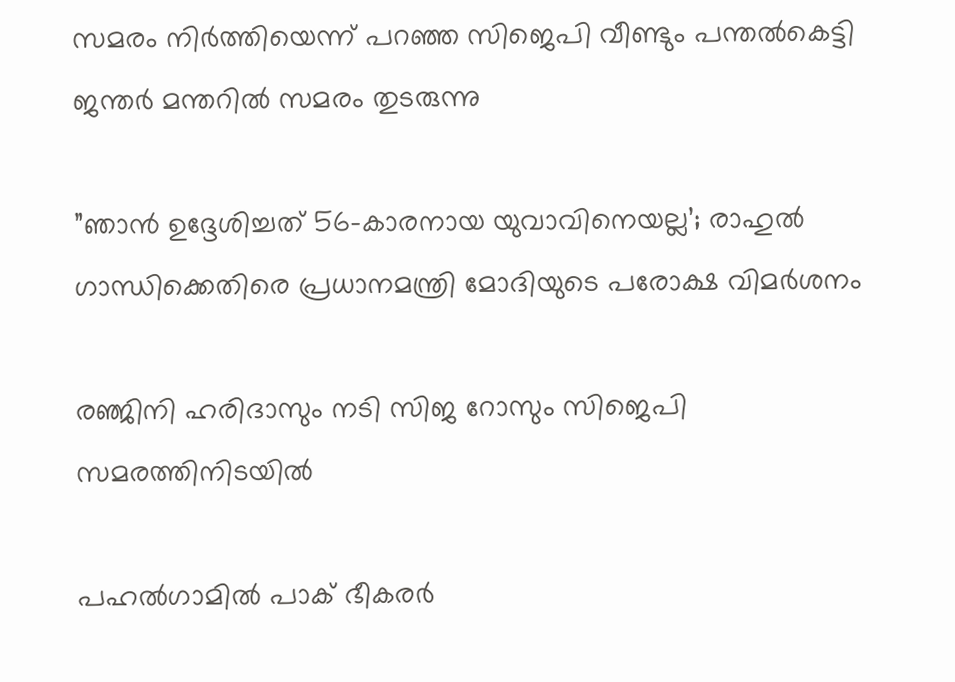സമരം നിര്‍ത്തിയെന്ന് പറഞ്ഞ സിജെപി വീണ്ടും പന്തല്‍കെട്ടി ജന്തര്‍ മന്തറില്‍ സമരം തുടരുന്നു

”ഞാൻ ഉദ്ദേശിച്ചത് 56-കാരനായ യുവാവിനെയല്ല’; രാഹുല്‍ ഗാന്ധിക്കെതിരെ പ്രധാനമന്ത്രി മോദിയുടെ പരോക്ഷ വിമര്‍ശനം

രഞ്ജിനി ഹരിദാസും നടി സിജ റോസും സിജെപി സമരത്തിനിടയില്‍

പഹല്‍ഗാമില്‍ പാക് ഭീകരര്‍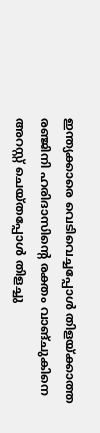ഇന്ത്യക്കാരെ വെടിവെച്ചപ്പോള്‍ തിളയ്‌ക്കാത്ത രഞ്ജിനി ഹരിദാസിന്റെ രക്തം വാങ്ചുകിനെ അറസ്റ്റ് ചെയ്തപ്പോള്‍ തിളച്ചു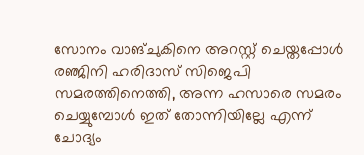സോനം വാങ്ചുകിനെ അറസ്റ്റ് ചെയ്തപ്പോള്‍ രഞ്ജിനി ഹരിദാസ് സിജെപി സമരത്തിനെത്തി, അന്ന ഹസാരെ സമരം ചെയ്യുമ്പോള്‍ ഇത് തോന്നിയില്ലേ എന്ന് ചോദ്യം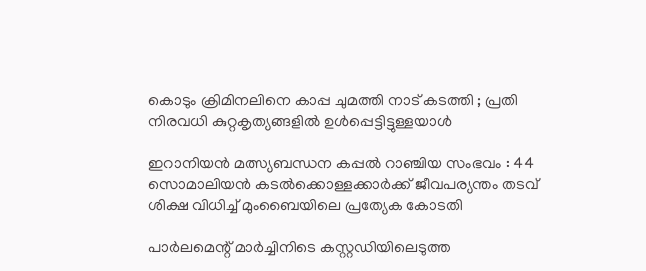കൊടും ക്രിമിനലിനെ കാപ്പ ചുമത്തി നാട് കടത്തി ; പ്രതി നിരവധി കുറ്റകൃത്യങ്ങളിൽ ഉൾപ്പെട്ടിട്ടുള്ളയാൾ

ഇറാനിയൻ മത്സ്യബന്ധന കപ്പൽ റാഞ്ചിയ സംഭവം : 44 സൊമാലിയൻ കടൽക്കൊള്ളക്കാർക്ക് ജീവപര്യന്തം തടവ് ശിക്ഷ വിധിച്ച് മുംബൈയിലെ പ്രത്യേക കോടതി

പാർലമെന്റ് മാർച്ചിനിടെ കസ്റ്റഡിയിലെടുത്ത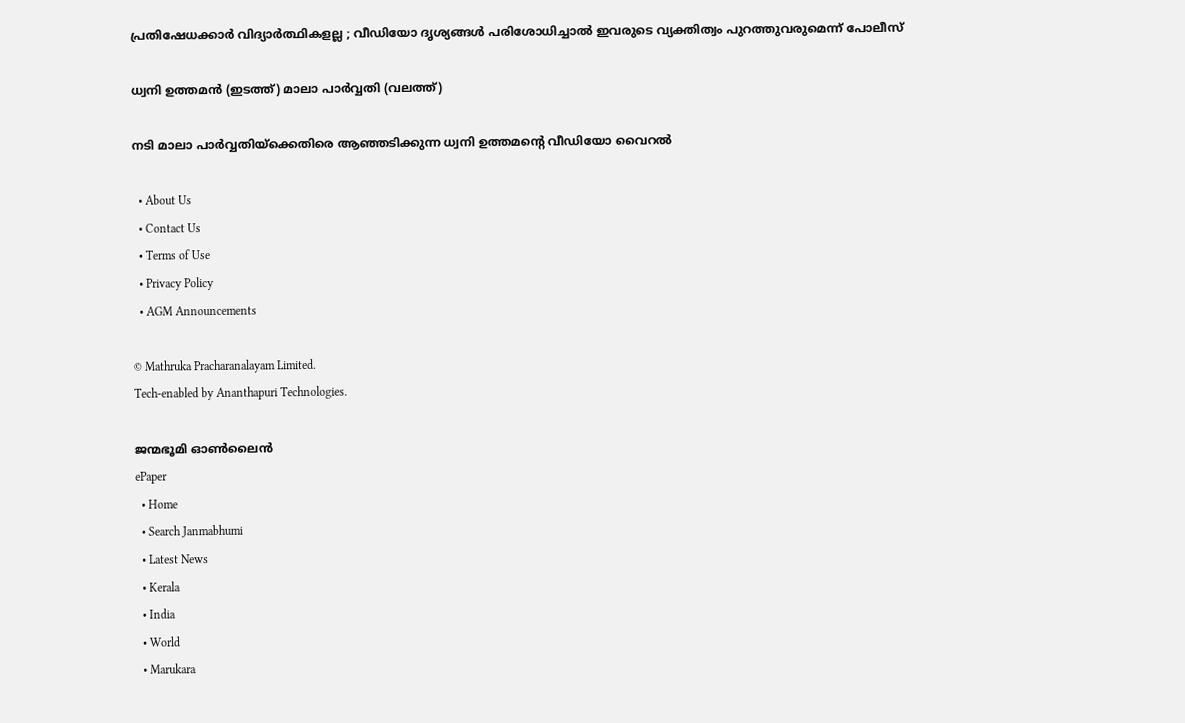പ്രതിഷേധക്കാർ വിദ്യാർത്ഥികളല്ല ; വീഡിയോ ദൃശ്യങ്ങൾ പരിശോധിച്ചാൽ ഇവരുടെ വ്യക്തിത്വം പുറത്തുവരുമെന്ന് പോലീസ്

ധ്വനി ഉത്തമന്‍ (ഇടത്ത്) മാലാ പാര്‍വ്വതി (വലത്ത്)

നടി മാലാ പാര്‍വ്വതിയ്‌ക്കെതിരെ ആഞ്ഞടിക്കുന്ന ധ്വനി ഉത്തമന്റെ വീഡിയോ വൈറല്‍

  • About Us
  • Contact Us
  • Terms of Use
  • Privacy Policy
  • AGM Announcements

© Mathruka Pracharanalayam Limited.
Tech-enabled by Ananthapuri Technologies.

ജന്മഭൂമി ഓണ്‍ലൈന്‍
ePaper
  • Home
  • Search Janmabhumi
  • Latest News
  • Kerala
  • India
  • World
  • Marukara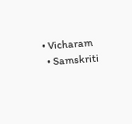• Vicharam
  • Samskriti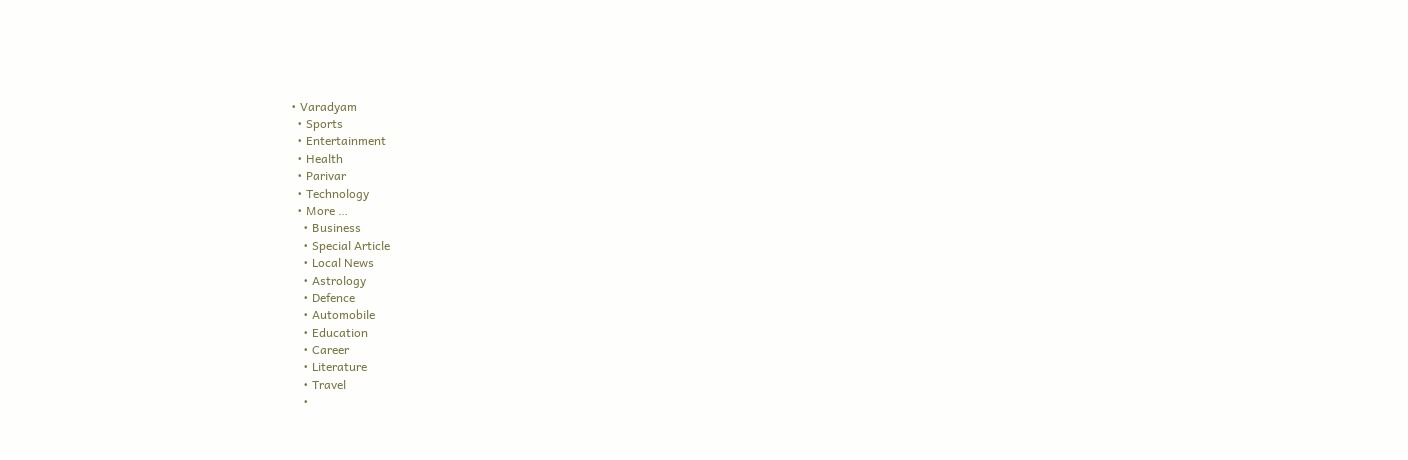• Varadyam
  • Sports
  • Entertainment
  • Health
  • Parivar
  • Technology
  • More …
    • Business
    • Special Article
    • Local News
    • Astrology
    • Defence
    • Automobile
    • Education
    • Career
    • Literature
    • Travel
    •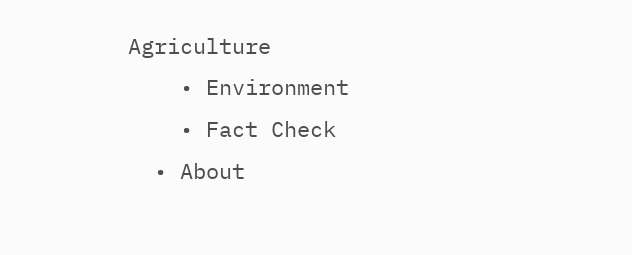Agriculture
    • Environment
    • Fact Check
  • About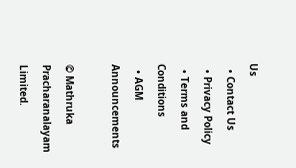Us
  • Contact Us
  • Privacy Policy
  • Terms and Conditions
  • AGM Announcements

© Mathruka Pracharanalayam Limited.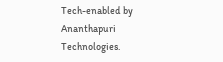Tech-enabled by Ananthapuri Technologies.